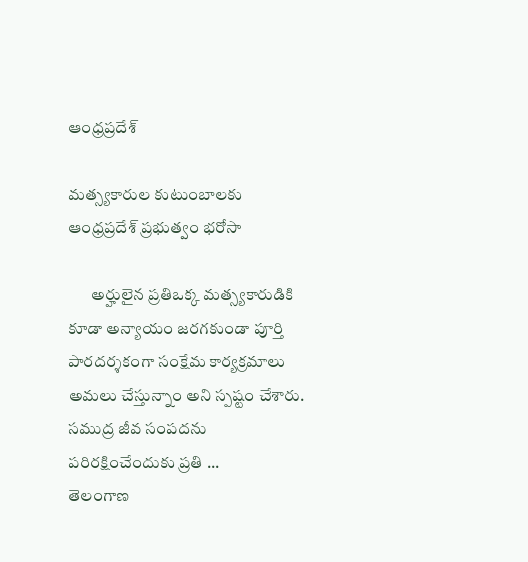ఆంధ్రప్రదేశ్

మత్స్యకారుల కుటుంబాలకు ఆంధ్రప్రదేశ్ ప్రభుత్వం భరోసా

       అర్హులైన ప్రతిఒక్క మత్స్యకారుడికి కూడా అన్యాయం జరగకుండా పూర్తి పారదర్శకంగా సంక్షేమ కార్యక్రమాలు అమలు చేస్తున్నాం అని స్పష్టం చేశారు. సముద్ర జీవ సంపదను పరిరక్షించేందుకు ప్రతి ...
తెలంగాణ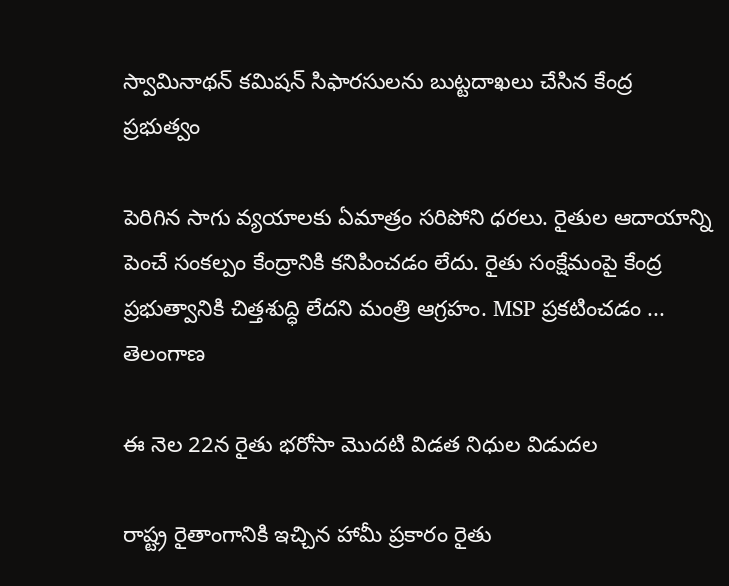స్వామినాథన్ కమిషన్ సిఫారసులను బుట్టదాఖలు చేసిన కేంద్ర ప్రభుత్వం

పెరిగిన సాగు వ్యయాలకు ఏమాత్రం సరిపోని ధరలు. రైతుల ఆదాయాన్ని పెంచే సంకల్పం కేంద్రానికి కనిపించడం లేదు. రైతు సంక్షేమంపై కేంద్ర ప్రభుత్వానికి చిత్తశుద్ధి లేదని మంత్రి ఆగ్రహం. MSP ప్రకటించడం ...
తెలంగాణ

ఈ నెల 22న రైతు భరోసా మొదటి విడత నిధుల విడుదల

రాష్ట్ర రైతాంగానికి ఇచ్చిన హామీ ప్రకారం రైతు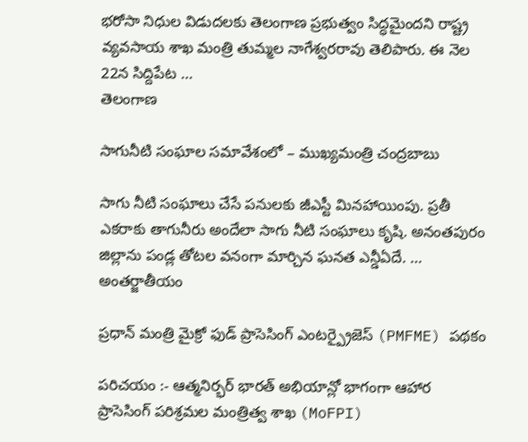భరోసా నిధుల విడుదలకు తెలంగాణ ప్రభుత్వం సిద్ధమైందని రాష్ట్ర వ్యవసాయ శాఖ మంత్రి తుమ్మల నాగేశ్వరరావు తెలిపారు. ఈ నెల 22న సిద్దిపేట ...
తెలంగాణ

సాగునీటి సంఘాల సమావేశంలో – ముఖ్యమంత్రి చంద్రబాబు

సాగు నీటి సంఘాలు చేసే పనులకు జీఎస్టీ మినహాయింపు. ప్రతీ ఎకరాకు తాగునీరు అందేలా సాగు నీటి సంఘాలు కృషి. అనంతపురం జిల్లాను పండ్ల తోటల వనంగా మార్చిన ఘనత ఎన్డీఏదే. ...
అంతర్జాతీయం

ప్రధాన్ మంత్రి మైక్రో ఫుడ్ ప్రాసెసింగ్ ఎంటర్ప్రైజెస్ (PMFME) పథకం

పరిచయం :- ఆత్మనిర్భర్ భారత్ అభియాన్లో భాగంగా ఆహార ప్రాసెసింగ్ పరిశ్రమల మంత్రిత్వ శాఖ (MoFPI)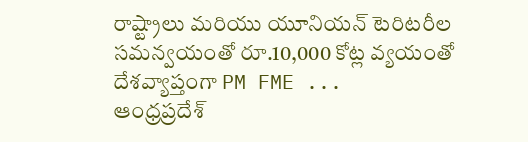రాష్ట్రాలు మరియు యూనియన్ టెరిటరీల సమన్వయంతో రూ.10,000 కోట్ల వ్యయంతో దేశవ్యాప్తంగా PM FME ...
ఆంధ్రప్రదేశ్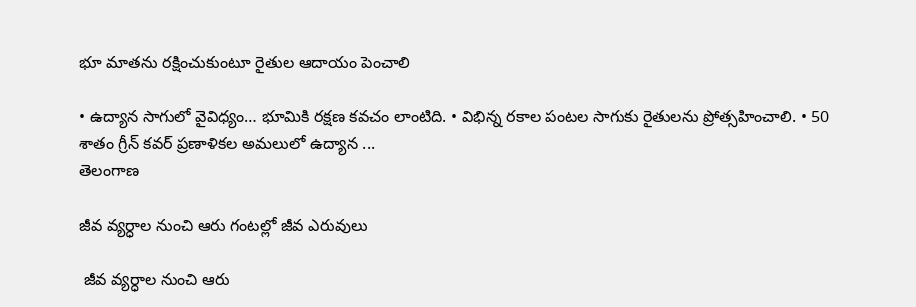భూ మాతను రక్షించుకుంటూ రైతుల ఆదాయం పెంచాలి

• ఉద్యాన సాగులో వైవిధ్యం… భూమికి రక్షణ కవచం లాంటిది. • విభిన్న రకాల పంటల సాగుకు రైతులను ప్రోత్సహించాలి. • 50 శాతం గ్రీన్ కవర్ ప్రణాళికల అమలులో ఉద్యాన ...
తెలంగాణ

జీవ వ్యర్ధాల నుంచి ఆరు గంటల్లో జీవ ఎరువులు

 జీవ వ్యర్ధాల నుంచి ఆరు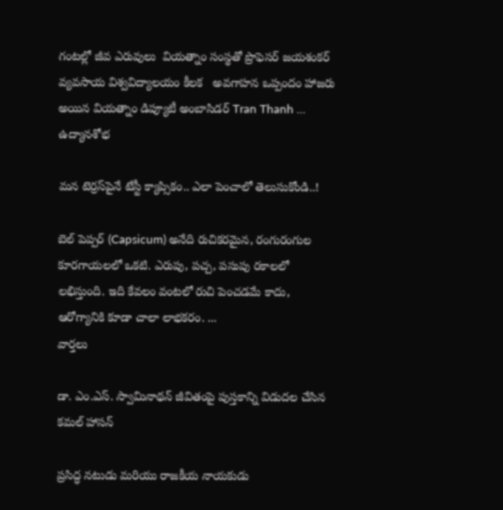గంటల్లో జీవ ఎరువులు  వియత్నాం సంస్థతో ప్రొఫెసర్ జయశంకర్ వ్యవసాయ విశ్వవిద్యాలయం కీలక   అవగాహన ఒప్పందం హాజరు అయిన వియత్నాం డిప్యూటీ అంబాసిడర్ Tran Thanh ...
ఉద్యానశోభ

మన టెర్రస్‌పైనే టేస్టీ క్యాప్సికం.. ఎలా పెంచాలో తెలుసుకోండి..!

బెల్ పెప్పర్ (Capsicum) అనేది రుచికరమైన, రంగురంగుల కూరగాయలలో ఒకటి. ఎరుపు, పచ్చ, పసుపు రకాలలో లభిస్తుంది. ఇది కేవలం వంటలో రుచి పెంచడమే కాదు, ఆరోగ్యానికి కూడా చాలా లాభకరం. ...
వార్తలు

డా. ఎం.ఎస్. స్వామినాథన్ జీవితంపై పుస్తకాన్ని విడుదల చేసిన కమల్ హాసన్

ప్రసిద్ధ నటుడు మరియు రాజకీయ నాయకుడు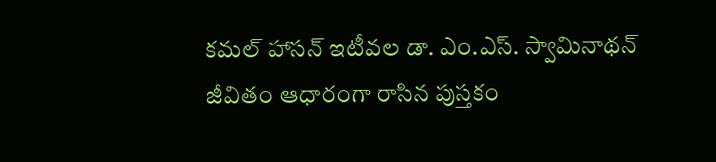కమల్ హాసన్ ఇటీవల డా. ఎం.ఎస్. స్వామినాథన్ జీవితం ఆధారంగా రాసిన పుస్తకం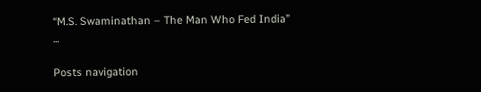“M.S. Swaminathan – The Man Who Fed India” ...

Posts navigation